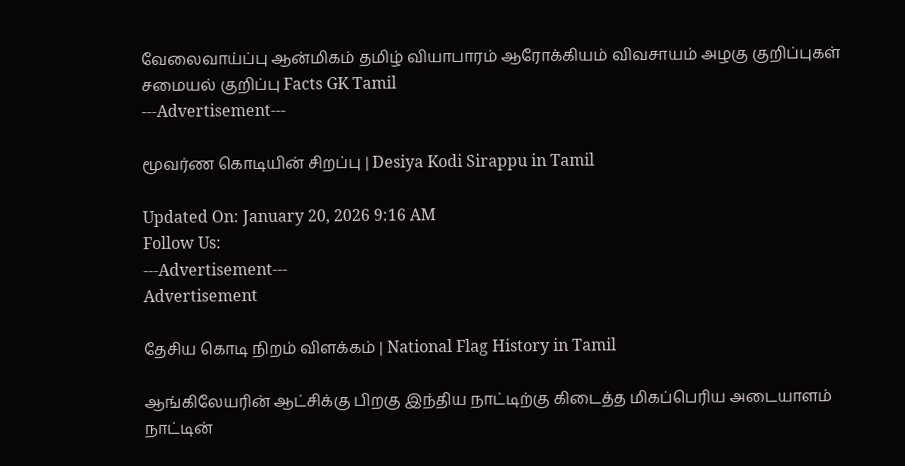வேலைவாய்ப்பு ஆன்மிகம் தமிழ் வியாபாரம் ஆரோக்கியம் விவசாயம் அழகு குறிப்புகள் சமையல் குறிப்பு Facts GK Tamil
---Advertisement---

மூவர்ண கொடியின் சிறப்பு | Desiya Kodi Sirappu in Tamil

Updated On: January 20, 2026 9:16 AM
Follow Us:
---Advertisement---
Advertisement

தேசிய கொடி நிறம் விளக்கம் | National Flag History in Tamil

ஆங்கிலேயரின் ஆட்சிக்கு பிறகு இந்திய நாட்டிற்கு கிடைத்த மிகப்பெரிய அடையாளம் நாட்டின்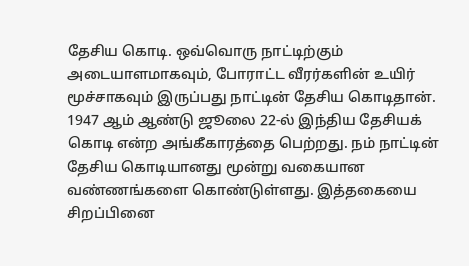தேசிய கொடி. ஒவ்வொரு நாட்டிற்கும் அடையாளமாகவும், போராட்ட வீரர்களின் உயிர் மூச்சாகவும் இருப்பது நாட்டின் தேசிய கொடிதான். 1947 ஆம் ஆண்டு ஜூலை 22-ல் இந்திய தேசியக் கொடி என்ற அங்கீகாரத்தை பெற்றது. நம் நாட்டின் தேசிய கொடியானது மூன்று வகையான வண்ணங்களை கொண்டுள்ளது. இத்தகையை சிறப்பினை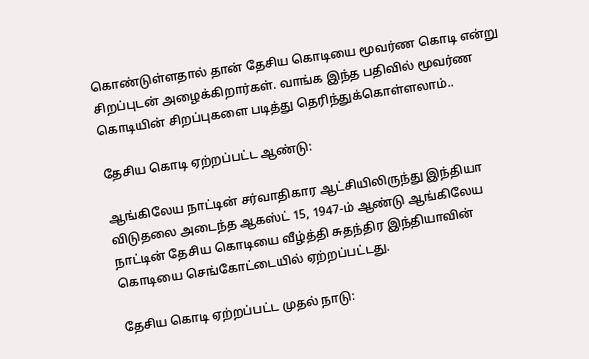கொண்டுள்ளதால் தான் தேசிய கொடியை மூவர்ண கொடி என்று சிறப்புடன் அழைக்கிறார்கள். வாங்க இந்த பதிவில் மூவர்ண கொடியின் சிறப்புகளை படித்து தெரிந்துக்கொள்ளலாம்..

தேசிய கொடி ஏற்றப்பட்ட ஆண்டு:

ஆங்கிலேய நாட்டின் சர்வாதிகார ஆட்சியிலிருந்து இந்தியா விடுதலை அடைந்த ஆகஸ்ட் 15, 1947-ம் ஆண்டு ஆங்கிலேய நாட்டின் தேசிய கொடியை வீழ்த்தி சுதந்திர இந்தியாவின் கொடியை செங்கோட்டையில் ஏற்றப்பட்டது.

தேசிய கொடி ஏற்றப்பட்ட முதல் நாடு: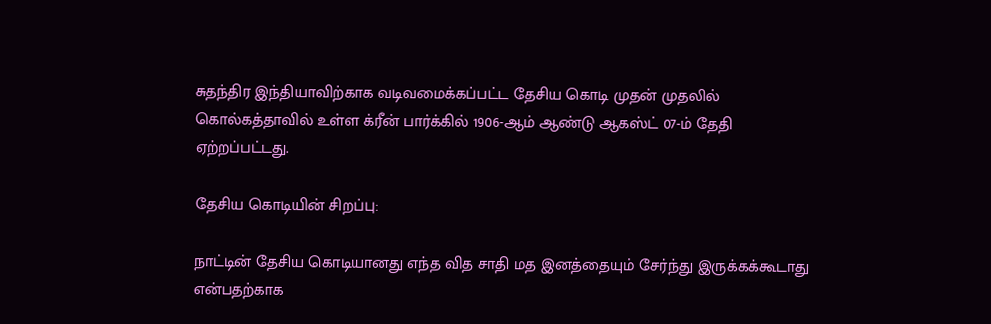சுதந்திர இந்தியாவிற்காக வடிவமைக்கப்பட்ட தேசிய கொடி முதன் முதலில் கொல்கத்தாவில் உள்ள க்ரீன் பார்க்கில் 1906-ஆம் ஆண்டு ஆகஸ்ட் 07-ம் தேதி ஏற்றப்பட்டது.

தேசிய கொடியின் சிறப்பு:

நாட்டின் தேசிய கொடியானது எந்த வித சாதி மத இனத்தையும் சேர்ந்து இருக்கக்கூடாது என்பதற்காக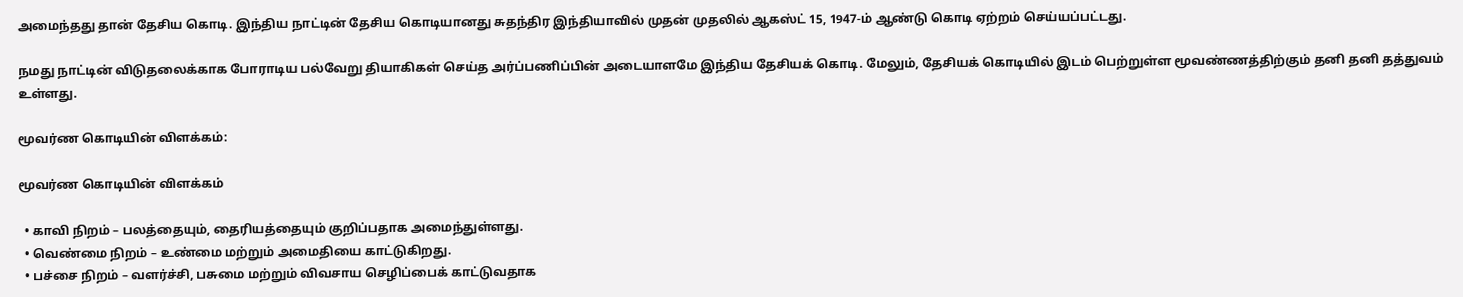அமைந்தது தான் தேசிய கொடி. இந்திய நாட்டின் தேசிய கொடியானது சுதந்திர இந்தியாவில் முதன் முதலில் ஆகஸ்ட் 15, 1947-ம் ஆண்டு கொடி ஏற்றம் செய்யப்பட்டது.

நமது நாட்டின் விடுதலைக்காக போராடிய பல்வேறு தியாகிகள் செய்த அர்ப்பணிப்பின் அடையாளமே இந்திய தேசியக் கொடி. மேலும், தேசியக் கொடியில் இடம் பெற்றுள்ள மூவண்ணத்திற்கும் தனி தனி தத்துவம் உள்ளது.

மூவர்ண கொடியின் விளக்கம்:

மூவர்ண கொடியின் விளக்கம்

  • காவி நிறம் – பலத்தையும், தைரியத்தையும் குறிப்பதாக அமைந்துள்ளது.
  • வெண்மை நிறம் – உண்மை மற்றும் அமைதியை காட்டுகிறது.
  • பச்சை நிறம் – வளர்ச்சி, பசுமை மற்றும் விவசாய செழிப்பைக் காட்டுவதாக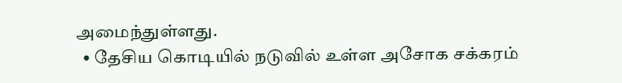அமைந்துள்ளது.
  • தேசிய கொடியில் நடுவில் உள்ள அசோக சக்கரம்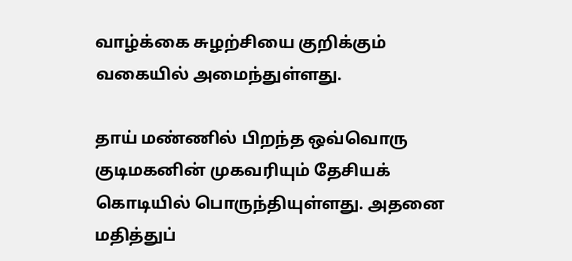வாழ்க்கை சுழற்சியை குறிக்கும் வகையில் அமைந்துள்ளது.

தாய் மண்ணில் பிறந்த ஒவ்வொரு குடிமகனின் முகவரியும் தேசியக் கொடியில் பொருந்தியுள்ளது. அதனை மதித்துப்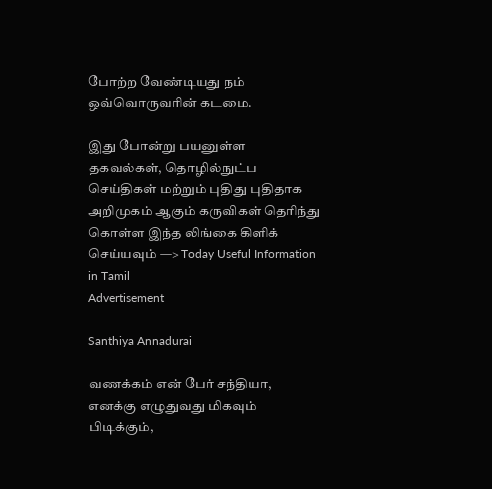போற்ற வேண்டியது நம் ஒவ்வொருவரின் கடமை.

இது போன்று பயனுள்ள தகவல்கள், தொழில்நுட்ப செய்திகள் மற்றும் புதிது புதிதாக அறிமுகம் ஆகும் கருவிகள் தெரிந்து கொள்ள இந்த லிங்கை கிளிக் செய்யவும் —> Today Useful Information in Tamil
Advertisement

Santhiya Annadurai

வணக்கம் என் பேர் சந்தியா, எனக்கு எழுதுவது மிகவும் பிடிக்கும்,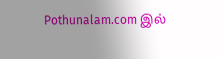Pothunalam.com இல்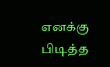எனக்கு பிடித்த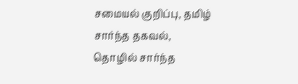சமையல் குறிப்பு, தமிழ் சார்ந்த தகவல், தொழில் சார்ந்த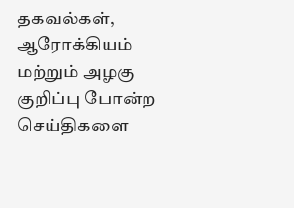தகவல்கள், ஆரோக்கியம் மற்றும் அழகு குறிப்பு போன்ற செய்திகளை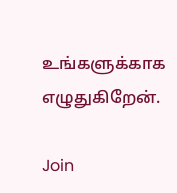உங்களுக்காக எழுதுகிறேன்.

Join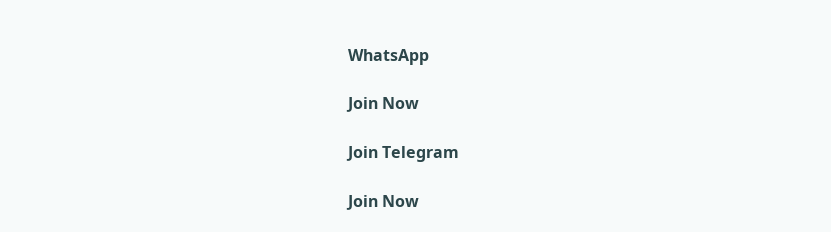WhatsApp

Join Now

Join Telegram

Join Now